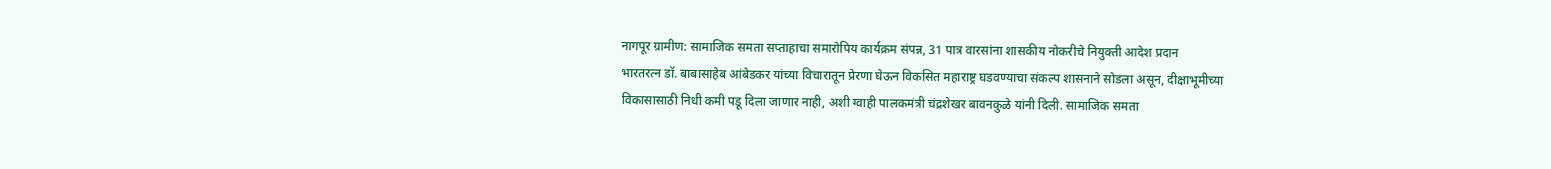नागपूर ग्रामीण: सामाजिक समता सप्ताहाचा समारोपिय कार्यक्रम संपन्न, 31 पात्र वारसांना शासकीय नोकरीचे नियुक्ती आदेश प्रदान
भारतरत्न डॉ. बाबासाहेब आंबेडकर यांच्या विचारातून प्रेरणा घेऊन विकसित महाराष्ट्र घडवण्याचा संकल्प शासनाने सोडला असून, दीक्षाभूमीच्या विकासासाठी निधी कमी पडू दिला जाणार नाही, अशी ग्वाही पालकमंत्री चंद्रशेखर बावनकुळे यांनी दिली. सामाजिक समता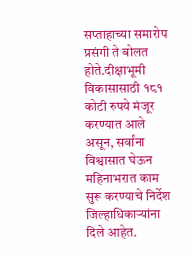सप्ताहाच्या समारोप प्रसंगी ते बोलत होते.दीक्षाभूमी विकासासाठी १८१ कोटी रुपये मंजूर करण्यात आले असून, सर्वांना विश्वासात घेऊन महिनाभरात काम सुरू करण्याचे निर्देश जिल्हाधिकाऱ्यांना दिले आहेत.